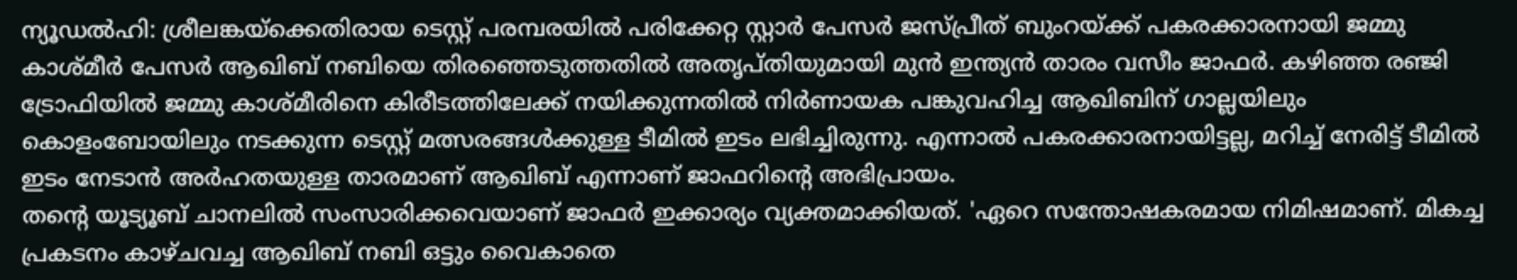ന്യൂഡൽഹി: ശ്രീലങ്കയ്ക്കെതിരായ ടെസ്റ്റ് പരമ്പരയിൽ പരിക്കേറ്റ സ്റ്റാർ പേസർ ജസ്പ്രീത് ബുംറയ്ക്ക് പകരക്കാരനായി ജമ്മു കാശ്മീർ പേസർ ആഖിബ് നബിയെ തിരഞ്ഞെടുത്തതിൽ അതൃപ്തിയുമായി മുൻ ഇന്ത്യൻ താരം വസീം ജാഫർ. കഴിഞ്ഞ രഞ്ജി ട്രോഫിയിൽ ജമ്മു കാശ്മീരിനെ കിരീടത്തിലേക്ക് നയിക്കുന്നതിൽ നിർണായക പങ്കുവഹിച്ച ആഖിബിന് ഗാല്ലയിലും കൊളംബോയിലും നടക്കുന്ന ടെസ്റ്റ് മത്സരങ്ങൾക്കുള്ള ടീമിൽ ഇടം ലഭിച്ചിരുന്നു. എന്നാൽ പകരക്കാരനായിട്ടല്ല, മറിച്ച് നേരിട്ട് ടീമിൽ ഇടം നേടാൻ അർഹതയുള്ള താരമാണ് ആഖിബ് എന്നാണ് ജാഫറിന്റെ അഭിപ്രായം.
തന്റെ യൂട്യൂബ് ചാനലിൽ സംസാരിക്കവെയാണ് ജാഫർ ഇക്കാര്യം വ്യക്തമാക്കിയത്. 'ഏറെ സന്തോഷകരമായ നിമിഷമാണ്. മികച്ച പ്രകടനം കാഴ്ചവച്ച ആഖിബ് നബി ഒട്ടും വൈകാതെ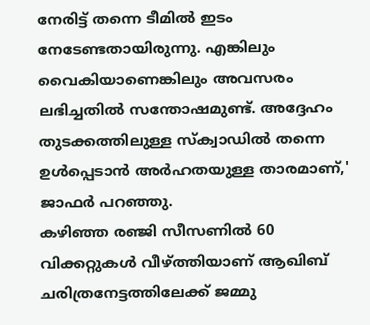നേരിട്ട് തന്നെ ടീമിൽ ഇടം നേടേണ്ടതായിരുന്നു. എങ്കിലും വൈകിയാണെങ്കിലും അവസരം ലഭിച്ചതിൽ സന്തോഷമുണ്ട്. അദ്ദേഹം തുടക്കത്തിലുള്ള സ്ക്വാഡിൽ തന്നെ ഉൾപ്പെടാൻ അർഹതയുള്ള താരമാണ്,' ജാഫർ പറഞ്ഞു.
കഴിഞ്ഞ രഞ്ജി സീസണിൽ 60 വിക്കറ്റുകൾ വീഴ്ത്തിയാണ് ആഖിബ് ചരിത്രനേട്ടത്തിലേക്ക് ജമ്മു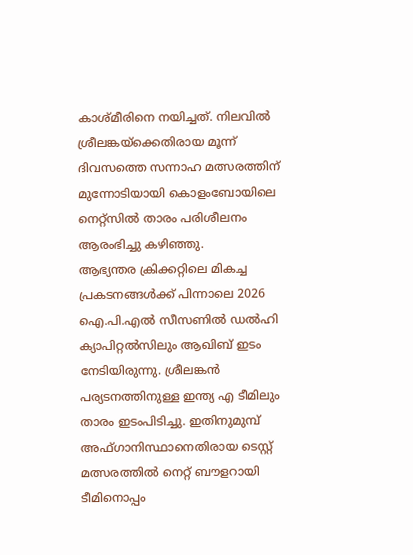കാശ്മീരിനെ നയിച്ചത്. നിലവിൽ ശ്രീലങ്കയ്ക്കെതിരായ മൂന്ന് ദിവസത്തെ സന്നാഹ മത്സരത്തിന് മുന്നോടിയായി കൊളംബോയിലെ നെറ്റ്സിൽ താരം പരിശീലനം ആരംഭിച്ചു കഴിഞ്ഞു.
ആഭ്യന്തര ക്രിക്കറ്റിലെ മികച്ച പ്രകടനങ്ങൾക്ക് പിന്നാലെ 2026 ഐ.പി.എൽ സീസണിൽ ഡൽഹി ക്യാപിറ്റൽസിലും ആഖിബ് ഇടം നേടിയിരുന്നു. ശ്രീലങ്കൻ പര്യടനത്തിനുള്ള ഇന്ത്യ എ ടീമിലും താരം ഇടംപിടിച്ചു. ഇതിനുമുമ്പ് അഫ്ഗാനിസ്ഥാനെതിരായ ടെസ്റ്റ് മത്സരത്തിൽ നെറ്റ് ബൗളറായി ടീമിനൊപ്പം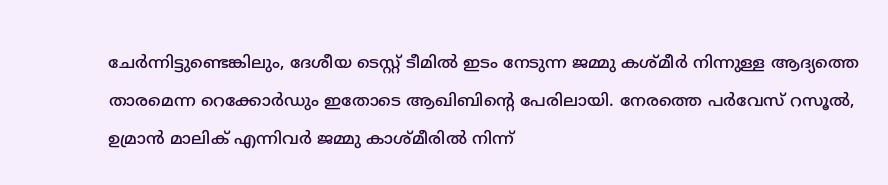ചേർന്നിട്ടുണ്ടെങ്കിലും, ദേശീയ ടെസ്റ്റ് ടീമിൽ ഇടം നേടുന്ന ജമ്മു കശ്മീർ നിന്നുള്ള ആദ്യത്തെ താരമെന്ന റെക്കോർഡും ഇതോടെ ആഖിബിന്റെ പേരിലായി. നേരത്തെ പർവേസ് റസൂൽ, ഉമ്രാൻ മാലിക് എന്നിവർ ജമ്മു കാശ്മീരിൽ നിന്ന്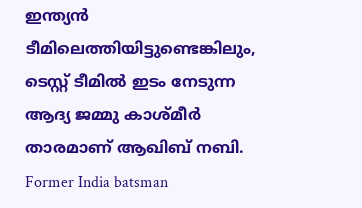ഇന്ത്യൻ ടീമിലെത്തിയിട്ടുണ്ടെങ്കിലും, ടെസ്റ്റ് ടീമിൽ ഇടം നേടുന്ന ആദ്യ ജമ്മു കാശ്മീർ താരമാണ് ആഖിബ് നബി.
Former India batsman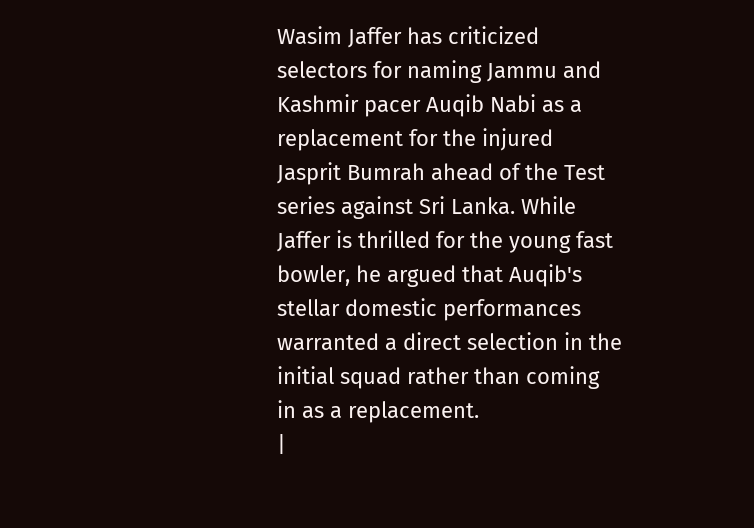Wasim Jaffer has criticized selectors for naming Jammu and Kashmir pacer Auqib Nabi as a replacement for the injured Jasprit Bumrah ahead of the Test series against Sri Lanka. While Jaffer is thrilled for the young fast bowler, he argued that Auqib's stellar domestic performances warranted a direct selection in the initial squad rather than coming in as a replacement.
|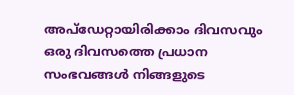അപ്ഡേറ്റായിരിക്കാം ദിവസവും
ഒരു ദിവസത്തെ പ്രധാന സംഭവങ്ങൾ നിങ്ങളുടെ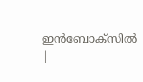ഇൻബോക്സിൽ |